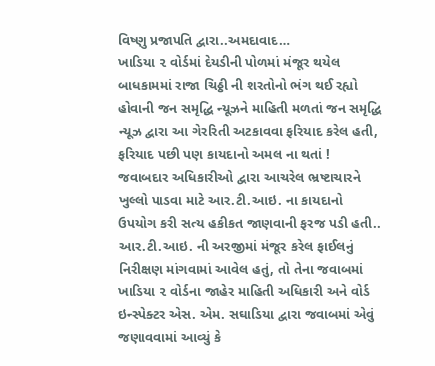વિષ્ણુ પ્રજાપતિ દ્વારા..અમદાવાદ…
ખાડિયા ૨ વોર્ડમાં દેયડીની પોળમાં મંજૂર થયેલ બાધકામમાં રાજા ચિઠ્ઠી ની શરતોનો ભંગ થઈ રહ્યો હોવાની જન સમૃદ્ધિ ન્યૂઝને માહિતી મળતાં જન સમૃદ્ધિ ન્યૂઝ દ્વારા આ ગેરરિતી અટકાવવા ફરિયાદ કરેલ હતી, ફરિયાદ પછી પણ કાયદાનો અમલ ના થતાં ! જવાબદાર અધિકારીઓ દ્વારા આચરેલ ભ્રષ્ટાચારને ખુલ્લો પાડવા માટે આર.ટી.આઇ. ના કાયદાનો ઉપયોગ કરી સત્ય હકીકત જાણવાની ફરજ પડી હતી..
આર.ટી.આઇ. ની અરજીમાં મંજૂર કરેલ ફાઈલનું નિરીક્ષણ માંગવામાં આવેલ હતું, તો તેના જવાબમાં ખાડિયા ૨ વોર્ડના જાહેર માહિતી અધિકારી અને વોર્ડ ઇન્સ્પેક્ટર એસ. એમ. સઘાડિયા દ્વારા જવાબમાં એવું જણાવવામાં આવ્યું કે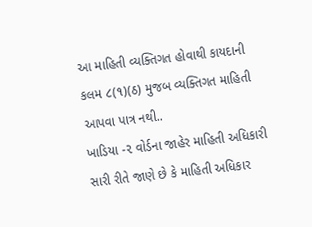આ માહિતી વ્યક્તિગત હોવાથી કાયદાની કલમ ૮(૧)(ઠ) મુજબ વ્યક્તિગત માહિતી આપવા પાત્ર નથી..
ખાડિયા -૨ વોર્ડના જાહેર માહિતી અધિકારી સારી રીતે જાણે છે કે માહિતી અધિકાર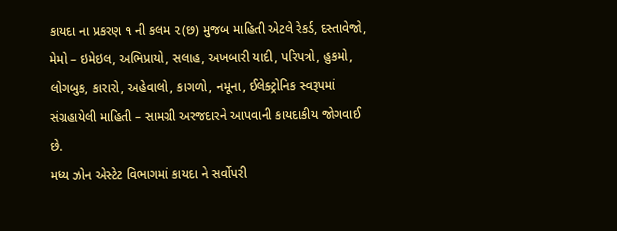કાયદા ના પ્રકરણ ૧ ની કલમ ૨(છ) મુજબ માહિતી એટલે રેકર્ડ, દસ્તાવેજો, મેમો – ઇમેઇલ, અભિપ્રાયો, સલાહ, અખબારી યાદી, પરિપત્રો, હુકમો, લોગબુક, કારારો, અહેવાલો, કાગળો, નમૂના, ઈલેક્ટ્રોનિક સ્વરૂપમાં સંગ્રહાયેલી માહિતી – સામગ્રી અરજદારને આપવાની કાયદાકીય જોગવાઈ છે.
મધ્ય ઝોન એસ્ટેટ વિભાગમાં કાયદા ને સર્વોપરી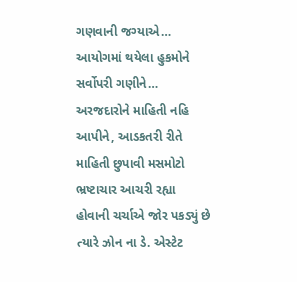ગણવાની જગ્યાએ… આયોગમાં થયેલા હુકમોને સર્વોપરી ગણીને… અરજદારોને માહિતી નહિ આપીને, આડકતરી રીતે માહિતી છુપાવી મસમોટો ભ્રષ્ટાચાર આચરી રહ્યા હોવાની ચર્ચાએ જોર પકડ્યું છે ત્યારે ઝોન ના ડે. એસ્ટેટ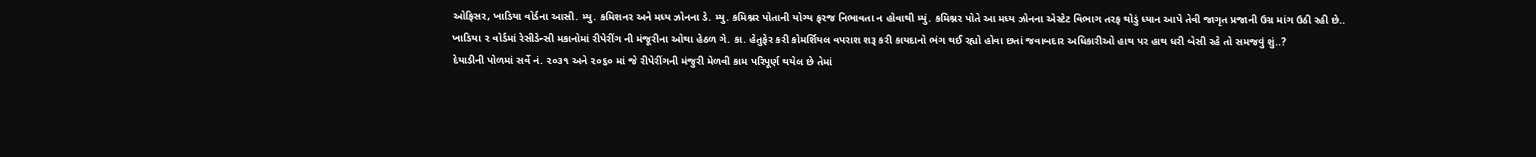ઓફિસર, ખાડિયા વોર્ડના આસી. મ્યુ. કમિશનર અને મધ્ય ઝોનના ડે. મ્યુ. કમિશ્નર પોતાની યોગ્ય ફરજ નિભાવતા ન હોવાથી મ્યું. કમિશ્નર પોતે આ મધ્ય ઝોનના એસ્ટેટ વિભાગ તરફ થોડું ધ્યાન આપે તેવી જાગૃત પ્રજાની ઉગ્ર માંગ ઉઠી રહી છે..
ખાડિયા ૨ વોર્ડમાં રેસીડેન્સી મકાનોમાં રીપેરીંગ ની મંજૂરીના ઓથા હેઠળ ગે. કા. હેતુફેર કરી કોમર્શિયલ વપરાશ શરૂ કરી કાયદાનો ભંગ થઈ રહ્યો હોવા છતાં જવાબદાર અધિકારીઓ હાથ પર હાથ ધરી બેસી રહે તો સમજવું શું..?
દેયાડીની પોળમાં સર્વે નં. ૨૦૩૧ અને ૨૦૬૦ માં જે રીપેરીંગની મંજુરી મેળવી કામ પરિપૂર્ણ થયેલ છે તેમાં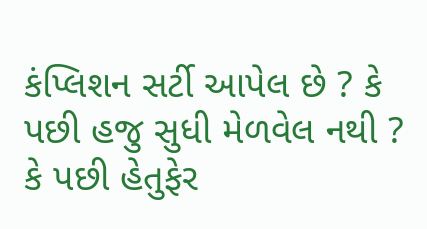કંપ્લિશન સર્ટી આપેલ છે ? કે પછી હજુ સુધી મેળવેલ નથી ? કે પછી હેતુફેર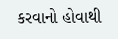કરવાનો હોવાથી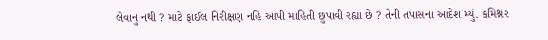લેવાનુ નથી ? માટે ફાઈલ નિરીક્ષણ નહિ આપી માહિતી છુપાવી રહ્યા છે ? તેની તપાસના આદેશ મ્યું. કમિશ્નર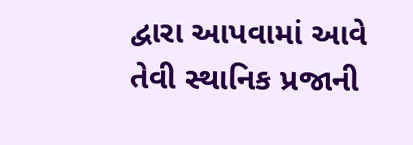દ્વારા આપવામાં આવે તેવી સ્થાનિક પ્રજાની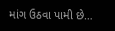માંગ ઉઠવા પામી છે…